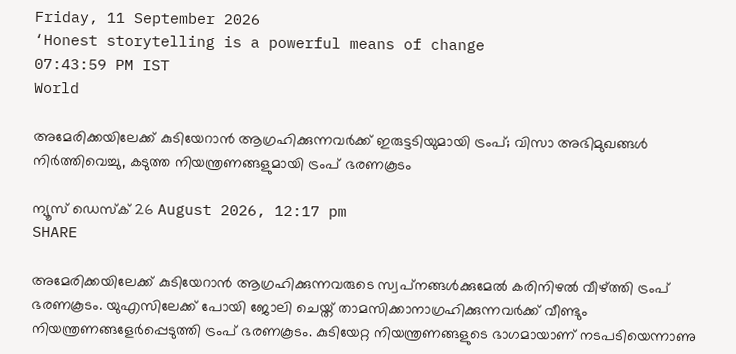Friday, 11 September 2026
‘Honest storytelling is a powerful means of change
07:43:59 PM IST
World

അമേരിക്കയിലേക്ക് കുടിയേറാൻ ആഗ്രഹിക്കുന്നവർക്ക് ഇരുട്ടടിയുമായി ട്രംപ്; വിസാ അഭിമുഖങ്ങൾ നിർത്തിവെച്ചു, കടുത്ത നിയന്ത്രണങ്ങളുമായി ട്രംപ് ഭരണകൂടം

ന്യൂസ് ഡെസ്ക് 26 August 2026, 12:17 pm
SHARE

അമേരിക്കയിലേക്ക് കുടിയേറാൻ ആഗ്രഹിക്കുന്നവരുടെ സ്വപ്‌നങ്ങൾക്കുമേൽ കരിനിഴൽ വീഴ്ത്തി ട്രംപ് ഭരണകൂടം. യുഎസിലേക്ക് പോയി ജോലി ചെയ്ത് താമസിക്കാനാഗ്രഹിക്കുന്നവർക്ക് വീണ്ടും നിയന്ത്രണങ്ങളേർപ്പെടുത്തി ട്രംപ് ഭരണകൂടം. കുടിയേറ്റ നിയന്ത്രണങ്ങളുടെ ഭാഗമായാണ് നടപടിയെന്നാണു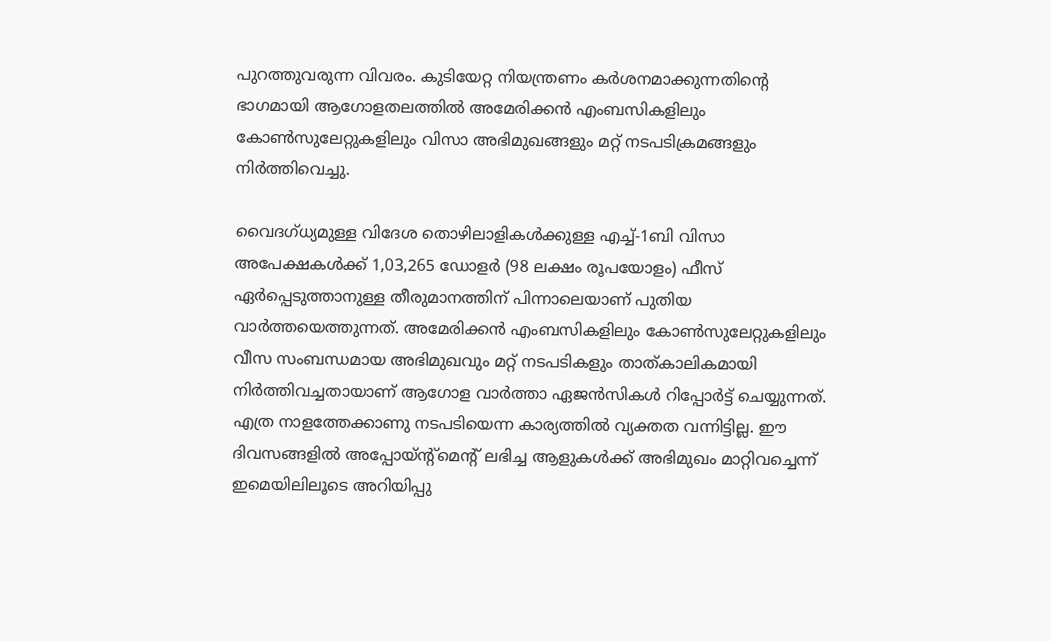പുറത്തുവരുന്ന വിവരം. കുടിയേറ്റ നിയന്ത്രണം കർശനമാക്കുന്നതിന്റെ ഭാഗമായി ആഗോളതലത്തിൽ അമേരിക്കൻ എംബസികളിലും കോൺസുലേറ്റുകളിലും വിസാ അഭിമുഖങ്ങളും മറ്റ് നടപടിക്രമങ്ങളും നിർത്തിവെച്ചു.

വൈദഗ്ധ്യമുള്ള വിദേശ തൊഴിലാളികൾക്കുള്ള എച്ച്-1ബി വിസാ അപേക്ഷകൾക്ക് 1,03,265 ഡോളർ (98 ലക്ഷം രൂപയോളം) ഫീസ് ഏർപ്പെടുത്താനുള്ള തീരുമാനത്തിന് പിന്നാലെയാണ് പുതിയ വാർത്തയെത്തുന്നത്. അമേരിക്കൻ എംബസികളിലും കോൺസുലേറ്റുകളിലും വീസ സംബന്ധമായ അഭിമുഖവും മറ്റ് നടപടികളും താത്കാലികമായി നിർത്തിവച്ചതായാണ് ആഗോള വാര്‍ത്താ ഏജന്‍സികൾ റിപ്പോർട്ട് ചെയ്യുന്നത്. എത്ര നാളത്തേക്കാണു നടപടിയെന്ന കാര്യത്തിൽ വ്യക്തത വന്നിട്ടില്ല. ഈ ദിവസങ്ങളിൽ അപ്പോയ്‌ന്റ്മെന്റ് ലഭിച്ച ആളുകൾക്ക് അഭിമുഖം മാറ്റിവച്ചെന്ന് ഇമെയിലിലൂടെ അറിയിപ്പു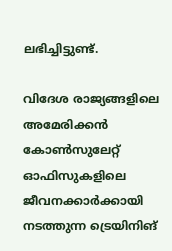ലഭിച്ചിട്ടുണ്ട്.

വിദേശ രാജ്യങ്ങളിലെ അമേരിക്കൻ കോൺസുലേറ്റ് ഓഫിസുകളിലെ ജീവനക്കാർക്കായി നടത്തുന്ന ട്രെയിനിങ്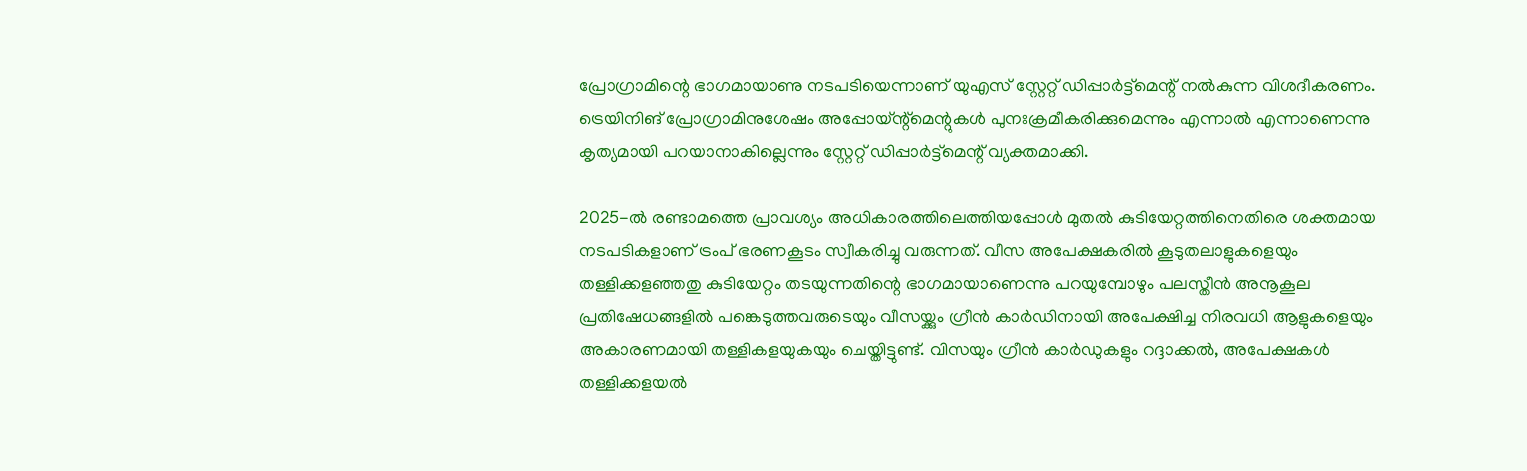പ്രോഗ്രാമിന്റെ ഭാഗമായാണു നടപടിയെന്നാണ് യുഎസ് സ്റ്റേറ്റ് ഡിപ്പാർട്ട്മെന്റ് നൽകുന്ന വിശദീകരണം. ട്രെയിനിങ് പ്രോഗ്രാമിനുശേഷം അപ്പോയ്‌ന്റ്മെന്റുകൾ പുനഃക്രമീകരിക്കുമെന്നും എന്നാൽ എന്നാണെന്നു കൃത്യമായി പറയാനാകില്ലെന്നും സ്റ്റേറ്റ് ഡിപ്പാർട്ട്മെന്റ് വ്യക്തമാക്കി.

2025-ൽ രണ്ടാമത്തെ പ്രാവശ്യം അധികാരത്തിലെത്തിയപ്പോള്‍ മുതൽ കുടിയേറ്റത്തിനെതിരെ ശക്തമായ നടപടികളാണ് ട്രംപ് ഭരണകൂടം സ്വീകരിച്ചു വരുന്നത്. വീസ അപേക്ഷകരിൽ കൂടുതലാളുകളെയും തള്ളിക്കളഞ്ഞതു കുടിയേറ്റം തടയുന്നതിന്റെ ഭാഗമായാണെന്നു പറയുമ്പോഴും പലസ്തീന്‍ അനൂകൂല പ്രതിഷേധങ്ങളിൽ പങ്കെടുത്തവരുടെയും വീസയ്ക്കും ഗ്രീന്‍ കാർഡിനായി അപേക്ഷിച്ച നിരവധി ആളുകളെയും അകാരണമായി തള്ളികളയുകയും ചെയ്തിട്ടുണ്ട്. വിസയും ഗ്രീൻ കാർഡുകളും റദ്ദാക്കൽ, അപേക്ഷകൾ തള്ളിക്കളയൽ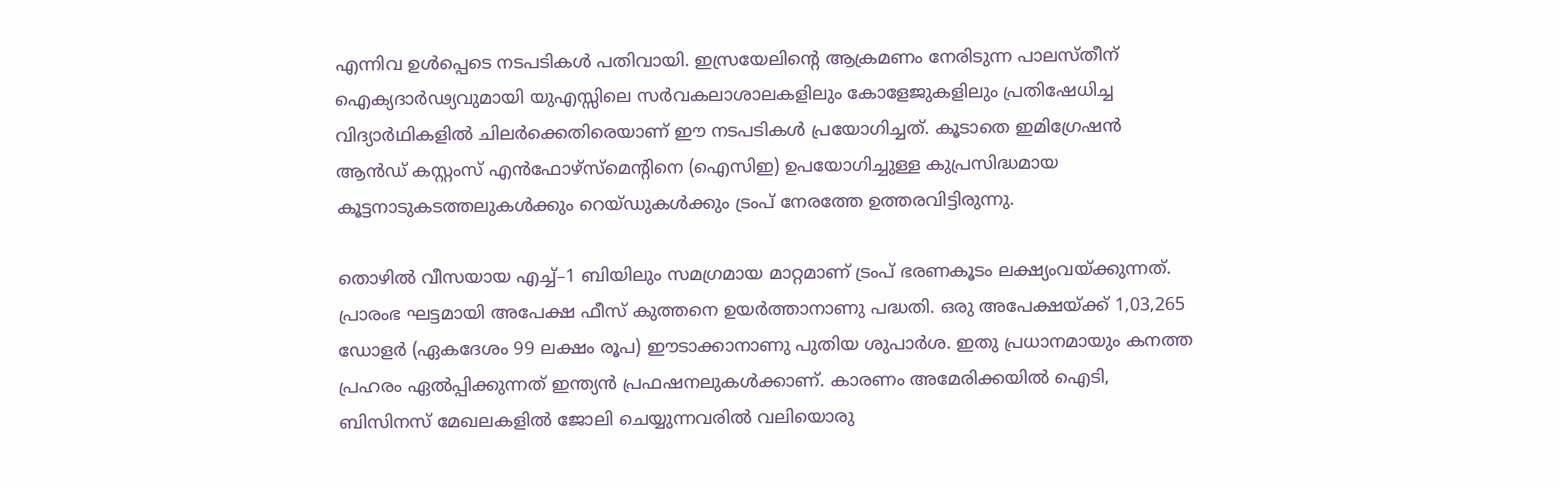എന്നിവ ഉൾപ്പെടെ നടപടികൾ പതിവായി. ഇസ്രയേലിന്റെ ആക്രമണം നേരിടുന്ന പാലസ്തീന് ഐക്യദാർഢ്യവുമായി യുഎസ്സിലെ സർവകലാശാലകളിലും കോളേജുകളിലും പ്രതിഷേധിച്ച വിദ്യാർഥികളിൽ ചിലർക്കെതിരെയാണ് ഈ നടപടികൾ പ്രയോഗിച്ചത്. കൂടാതെ ഇമിഗ്രേഷൻ ആൻഡ് കസ്റ്റംസ് എൻഫോഴ്‌സ്‌മെന്റിനെ (ഐസിഇ) ഉപയോഗിച്ചുള്ള കുപ്രസിദ്ധമായ കൂട്ടനാടുകടത്തലുകൾക്കും റെയ്ഡുകൾക്കും ട്രംപ് നേരത്തേ ഉത്തരവിട്ടിരുന്നു.

തൊഴിൽ വീസയായ എച്ച്–1 ബിയിലും സമഗ്രമായ മാറ്റമാണ് ട്രംപ് ഭരണകൂടം ലക്ഷ്യംവയ്ക്കുന്നത്. പ്രാരംഭ ഘട്ടമായി അപേക്ഷ ഫീസ് കുത്തനെ ഉയർത്താനാണു പദ്ധതി. ഒരു അപേക്ഷയ്ക്ക് 1,03,265 ഡോളർ (ഏകദേശം 99 ലക്ഷം രൂപ) ഈടാക്കാനാണു പുതിയ ശുപാർശ. ഇതു പ്രധാനമായും കനത്ത പ്രഹരം ഏൽപ്പിക്കുന്നത് ഇന്ത്യന്‍ പ്രഫഷനലുകൾക്കാണ്. കാരണം അമേരിക്കയിൽ ഐടി, ബിസിനസ് മേഖലകളിൽ ജോലി ചെയ്യുന്നവരിൽ വലിയൊരു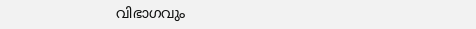വിഭാഗവും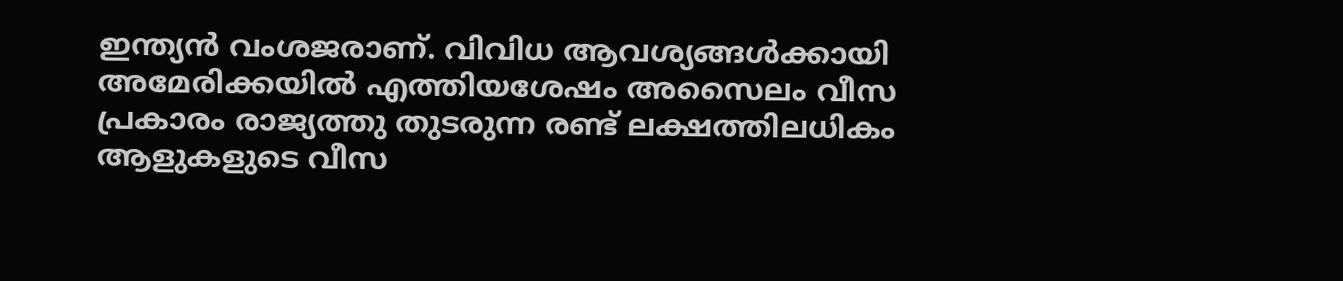ഇന്ത്യൻ വംശജരാണ്. വിവിധ ആവശ്യങ്ങള്‍ക്കായി അമേരിക്കയിൽ എത്തിയശേഷം അസൈലം വീസ പ്രകാരം രാജ്യത്തു തുടരുന്ന രണ്ട് ലക്ഷത്തിലധികം ആളുകളുടെ വീസ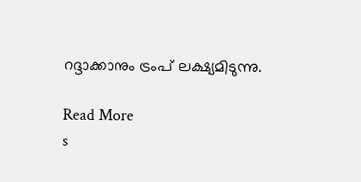റദ്ദാക്കാനും ട്രംപ് ലക്ഷ്യമിടുന്നു.

Read More
s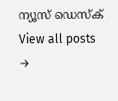ന്യൂസ് ഡെസ്ക്
View all posts →